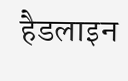हैडलाइन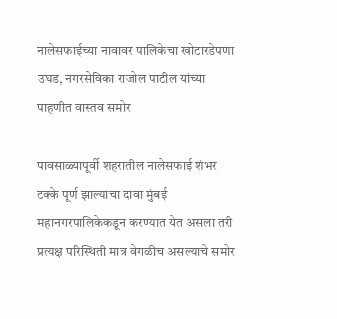नालेसफाईच्या नावावर पालिकेचा खोटारडेपणा उघड, नगरसेविका राजोल पाटील यांच्या पाहणीत वास्तव समोर

पावसाळ्यापूर्वी शहरातील नालेसफाई शंभर टक्के पूर्ण झाल्याचा दावा मुंबई महानगरपालिकेकडून करण्यात येत असला तरी प्रत्यक्ष परिस्थिती मात्र वेगळीच असल्याचे समोर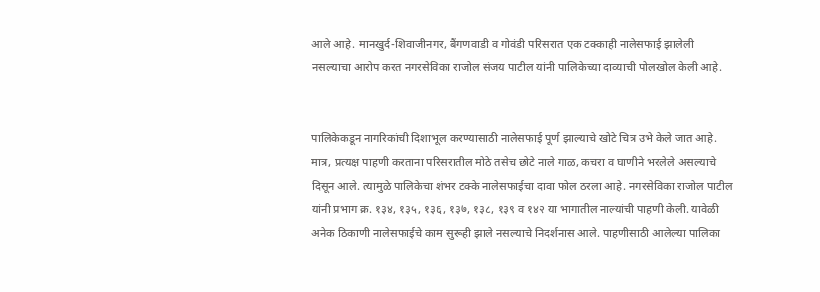आले आहे. मानखुर्द-शिवाजीनगर, बैंगणवाडी व गोवंडी परिसरात एक टक्काही नालेसफाई झालेली नसल्याचा आरोप करत नगरसेविका राजोल संजय पाटील यांनी पालिकेच्या दाव्याची पोलखोल केली आहे.


पालिकेकडून नागरिकांची दिशाभूल करण्यासाठी नालेसफाई पूर्ण झाल्याचे खोटे चित्र उभे केले जात आहे. मात्र, प्रत्यक्ष पाहणी करताना परिसरातील मोठे तसेच छोटे नाले गाळ, कचरा व घाणीने भरलेले असल्याचे दिसून आले. त्यामुळे पालिकेचा शंभर टक्के नालेसफाईचा दावा फोल ठरला आहे. नगरसेविका राजोल पाटील यांनी प्रभाग क्र. १३४, १३५, १३६, १३७, १३८, १३९ व १४२ या भागातील नाल्यांची पाहणी केली. यावेळी अनेक ठिकाणी नालेसफाईचे काम सुरूही झाले नसल्याचे निदर्शनास आले. पाहणीसाठी आलेल्या पालिका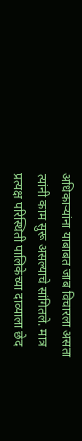अधिकाऱ्यांना याबाबत जाब विचारला असता त्यांनी काम सुरू असल्याचे सांगितले. मात्र प्रत्यक्ष परिस्थिती पालिकेच्या दाव्याला छेद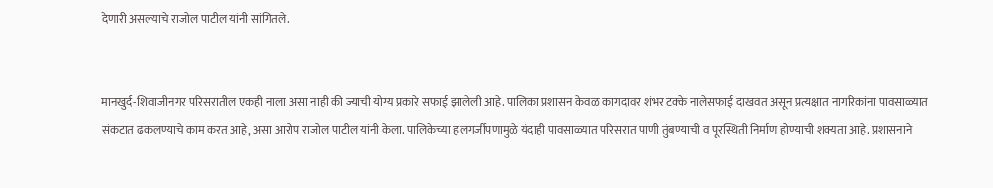देणारी असल्याचे राजोल पाटील यांनी सांगितले.


मानखुर्द-शिवाजीनगर परिसरातील एकही नाला असा नाही की ज्याची योग्य प्रकारे सफाई झालेली आहे. पालिका प्रशासन केवळ कागदावर शंभर टक्के नालेसफाई दाखवत असून प्रत्यक्षात नागरिकांना पावसाळ्यात संकटात ढकलण्याचे काम करत आहे, असा आरोप राजोल पाटील यांनी केला. पालिकेच्या हलगर्जीपणामुळे यंदाही पावसाळ्यात परिसरात पाणी तुंबण्याची व पूरस्थिती निर्माण होण्याची शक्यता आहे. प्रशासनाने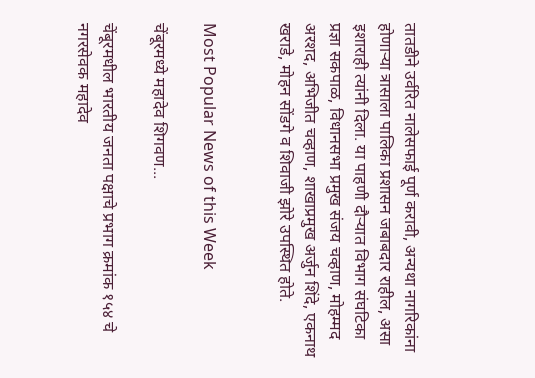तातडीने उर्वरित नालेसफाई पूर्ण करावी, अन्यथा नागरिकांना होणाऱ्या त्रासाला पालिका प्रशासन जबाबदार राहील, असा इशाराही त्यांनी दिला. या पाहणी दौऱ्यात विभाग संघटिका प्रज्ञा सकपाळ, विधानसभा प्रमुख संजय चव्हाण, मोहम्मद अरशद, अभिजीत चव्हाण, शाखाप्रमुख अर्जुन शिंदे, एकनाथ खराडे, मोहन सोंडगे व शिवाजी झोरे उपस्थित होते.


Most Popular News of this Week

चेंबूरमध्ये महादेव शिगवण...

चेंबूरमधील भारतीय जनता पक्षाचे प्रभाग क्रमांक १५४ चे नगरसेवक महादेव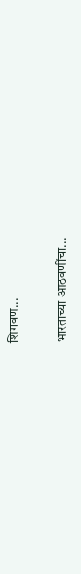शिगवण...

भारताच्या आठवणींचा...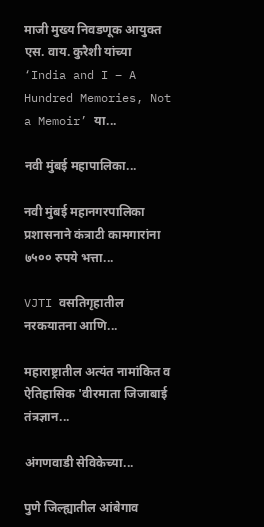माजी मुख्य निवडणूक आयुक्त एस. वाय. कुरैशी यांच्या ‘India and I – A Hundred Memories, Not a Memoir’ या...

नवी मुंबई महापालिका...

नवी मुंबई महानगरपालिका प्रशासनाने कंत्राटी कामगारांना ७५०० रुपये भत्ता...

VJTI वसतिगृहातील नरकयातना आणि...

महाराष्ट्रातील अत्यंत नामांकित व ऐतिहासिक 'वीरमाता जिजाबाई तंत्रज्ञान...

अंगणवाडी सेविकेच्या...

पुणे जिल्ह्यातील आंबेगाव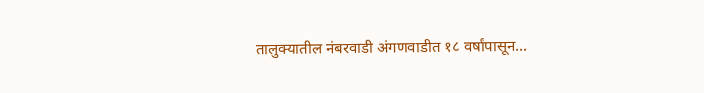तालुक्यातील नंबरवाडी अंगणवाडीत १८ वर्षांपासून...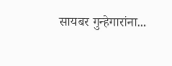सायबर गुन्हेगारांना...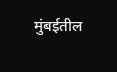मुंबईतील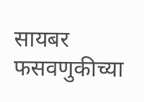सायबर फसवणुकीच्या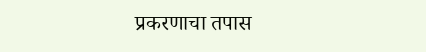प्रकरणाचा तपास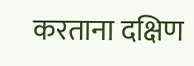करताना दक्षिण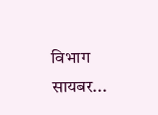विभाग सायबर...